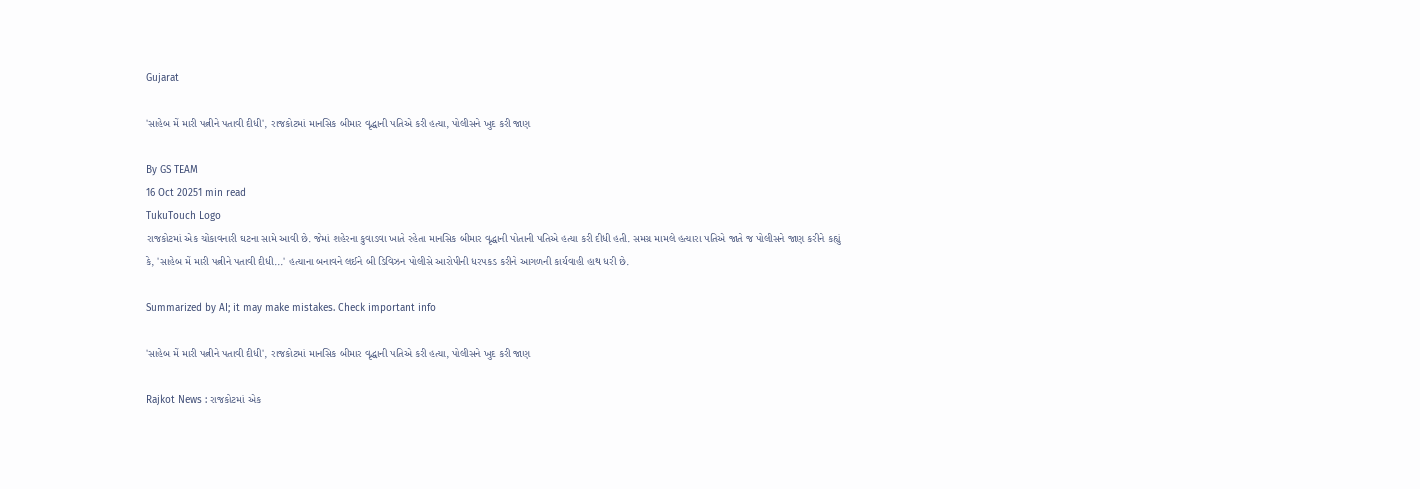Gujarat

'સાહેબ મેં મારી પત્નીને પતાવી દીધી', રાજકોટમાં માનસિક બીમાર વૃદ્ધાની પતિએ કરી હત્યા, પોલીસને ખુદ કરી જાણ

By GS TEAM
16 Oct 20251 min read
TukuTouch Logo
રાજકોટમાં એક ચોંકાવનારી ઘટના સામે આવી છે. જેમાં શહેરના કુવાડવા ખાતે રહેતા માનસિક બીમાર વૃદ્ધાની પોતાની પતિએ હત્યા કરી દીધી હતી. સમગ્ર મામલે હત્યારા પતિએ જાતે જ પોલીસને જાણ કરીને કહ્યું કે, 'સાહેબ મેં મારી પત્નીને પતાવી દીધી...' હત્યાના બનાવને લઈને બી ડિવિઝન પોલીસે આરોપીની ધરપકડ કરીને આગળની કાર્યવાહી હાથ ધરી છે.

Summarized by AI; it may make mistakes. Check important info

'સાહેબ મેં મારી પત્નીને પતાવી દીધી', રાજકોટમાં માનસિક બીમાર વૃદ્ધાની પતિએ કરી હત્યા, પોલીસને ખુદ કરી જાણ

Rajkot News : રાજકોટમાં એક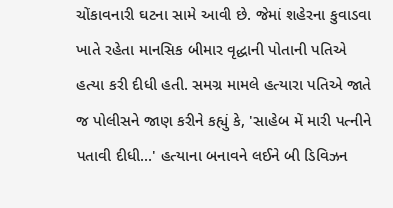ચોંકાવનારી ઘટના સામે આવી છે. જેમાં શહેરના કુવાડવા ખાતે રહેતા માનસિક બીમાર વૃદ્ધાની પોતાની પતિએ હત્યા કરી દીધી હતી. સમગ્ર મામલે હત્યારા પતિએ જાતે જ પોલીસને જાણ કરીને કહ્યું કે, 'સાહેબ મેં મારી પત્નીને પતાવી દીધી...' હત્યાના બનાવને લઈને બી ડિવિઝન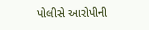પોલીસે આરોપીની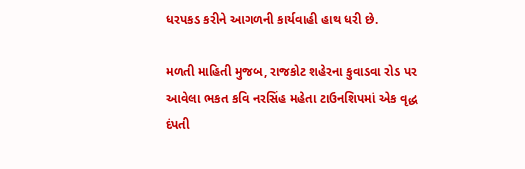ધરપકડ કરીને આગળની કાર્યવાહી હાથ ધરી છે.

મળતી માહિતી મુજબ, રાજકોટ શહેરના કુવાડવા રોડ પર આવેલા ભકત કવિ નરસિંહ મહેતા ટાઉનશિપમાં એક વૃદ્ધ દંપતી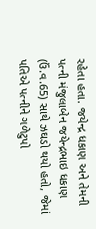રહેતા હતા. જયેન્દ્ર ધકાણ અને તેમની પત્ની મંજુલાબેન જયેન્દ્રભાઇ ધકાણ (ઉં.વ.65) સાથે ઝઘડો થયો હતો, જેમાં પતિએ પત્નીને ગળેટુપો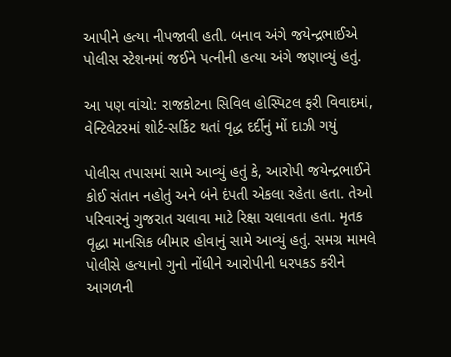આપીને હત્યા નીપજાવી હતી. બનાવ અંગે જયેન્દ્રભાઈએ પોલીસ સ્ટેશનમાં જઈને પત્નીની હત્યા અંગે જણાવ્યું હતું.

આ પણ વાંચો: રાજકોટના સિવિલ હોસ્પિટલ ફરી વિવાદમાં, વેન્ટિલેટરમાં શોર્ટ-સર્કિટ થતાં વૃદ્ધ દર્દીનું મોં દાઝી ગયું

પોલીસ તપાસમાં સામે આવ્યું હતું કે, આરોપી જયેન્દ્રભાઈને કોઈ સંતાન નહોતું અને બંને દંપતી એકલા રહેતા હતા. તેઓ પરિવારનું ગુજરાત ચલાવા માટે રિક્ષા ચલાવતા હતા. મૃતક વૃદ્ધા માનસિક બીમાર હોવાનું સામે આવ્યું હતું. સમગ્ર મામલે પોલીસે હત્યાનો ગુનો નોંધીને આરોપીની ધરપકડ કરીને આગળની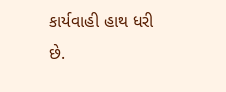કાર્યવાહી હાથ ધરી છે.